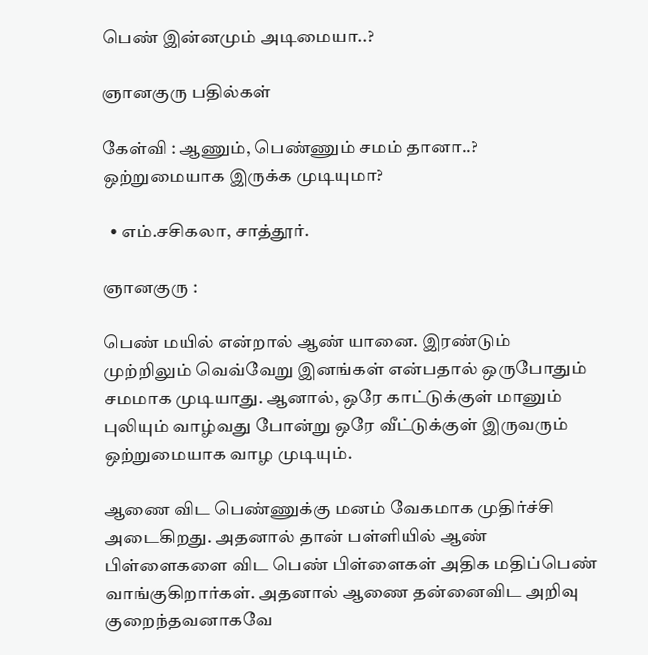பெண் இன்னமும் அடிமையா..?

ஞானகுரு பதில்கள்

கேள்வி : ஆணும், பெண்ணும் சமம் தானா..? ஒற்றுமையாக இருக்க முடியுமா?

  • எம்.சசிகலா, சாத்தூர்.

ஞானகுரு :

பெண் மயில் என்றால் ஆண் யானை. இரண்டும் முற்றிலும் வெவ்வேறு இனங்கள் என்பதால் ஒருபோதும் சமமாக முடியாது. ஆனால், ஒரே காட்டுக்குள் மானும் புலியும் வாழ்வது போன்று ஒரே வீட்டுக்குள் இருவரும் ஒற்றுமையாக வாழ முடியும்.

ஆணை விட பெண்ணுக்கு மனம் வேகமாக முதிர்ச்சி அடைகிறது. அதனால் தான் பள்ளியில் ஆண் பிள்ளைகளை விட பெண் பிள்ளைகள் அதிக மதிப்பெண் வாங்குகிறார்கள். அதனால் ஆணை தன்னைவிட அறிவு குறைந்தவனாகவே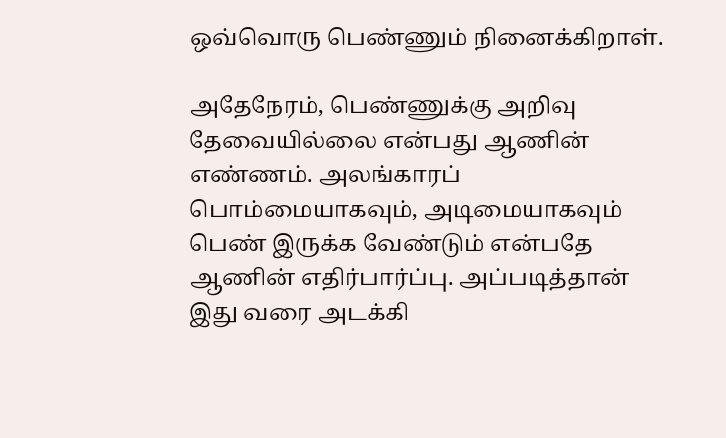ஒவ்வொரு பெண்ணும் நினைக்கிறாள்.

அதேநேரம், பெண்ணுக்கு அறிவு தேவையில்லை என்பது ஆணின் எண்ணம். அலங்காரப் பொம்மையாகவும், அடிமையாகவும் பெண் இருக்க வேண்டும் என்பதே ஆணின் எதிர்பார்ப்பு. அப்படித்தான் இது வரை அடக்கி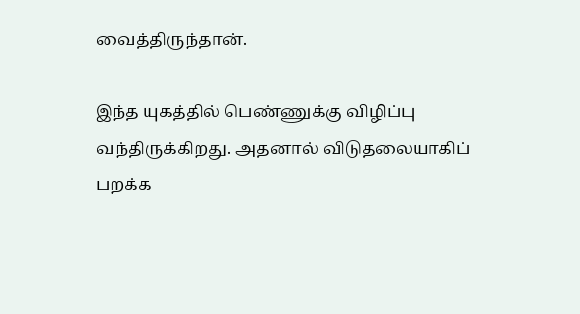வைத்திருந்தான்.

இந்த யுகத்தில் பெண்ணுக்கு விழிப்பு வந்திருக்கிறது. அதனால் விடுதலையாகிப் பறக்க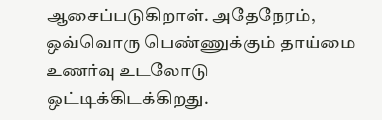ஆசைப்படுகிறாள். அதேநேரம், ஒவ்வொரு பெண்ணுக்கும் தாய்மை உணர்வு உடலோடு ஒட்டிக்கிடக்கிறது.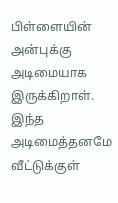பிள்ளையின் அன்புக்கு அடிமையாக இருக்கிறாள். இந்த அடிமைத்தனமே வீட்டுக்குள்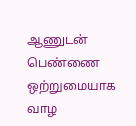ஆணுடன் பெண்ணை ஒற்றுமையாக வாழ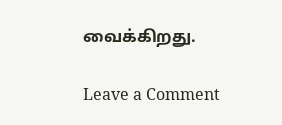வைக்கிறது.

Leave a Comment